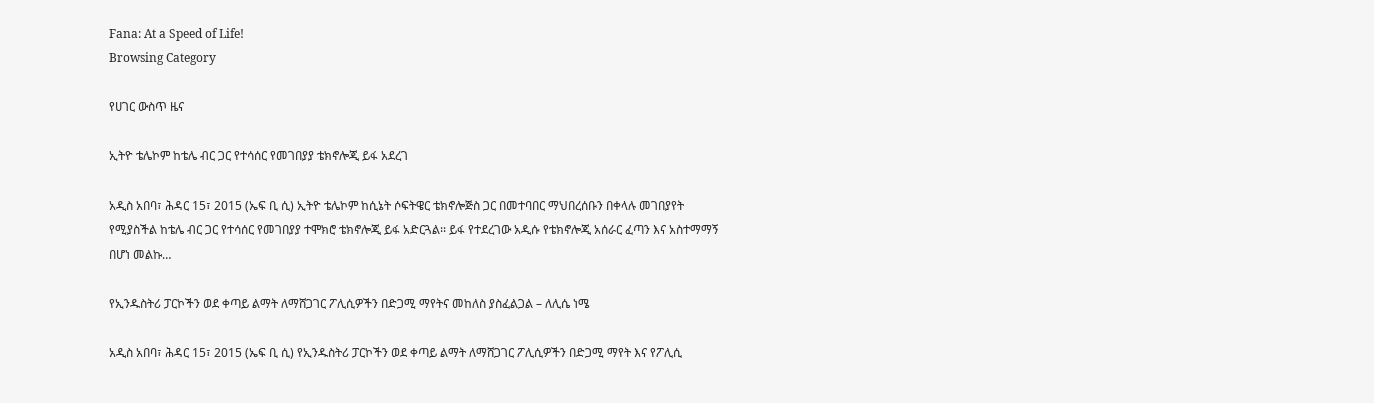Fana: At a Speed of Life!
Browsing Category

የሀገር ውስጥ ዜና

ኢትዮ ቴሌኮም ከቴሌ ብር ጋር የተሳሰር የመገበያያ ቴክኖሎጂ ይፋ አደረገ

አዲስ አበባ፣ ሕዳር 15፣ 2015 (ኤፍ ቢ ሲ) ኢትዮ ቴሌኮም ከሲኔት ሶፍትዌር ቴክኖሎጅስ ጋር በመተባበር ማህበረሰቡን በቀላሉ መገበያየት የሚያስችል ከቴሌ ብር ጋር የተሳሰር የመገበያያ ተሞክሮ ቴክኖሎጂ ይፋ አድርጓል፡፡ ይፋ የተደረገው አዲሱ የቴክኖሎጂ አሰራር ፈጣን እና አስተማማኝ በሆነ መልኩ…

የኢንዱስትሪ ፓርኮችን ወደ ቀጣይ ልማት ለማሸጋገር ፖሊሲዎችን በድጋሚ ማየትና መከለስ ያስፈልጋል – ለሊሴ ነሜ

አዲስ አበባ፣ ሕዳር 15፣ 2015 (ኤፍ ቢ ሲ) የኢንዱስትሪ ፓርኮችን ወደ ቀጣይ ልማት ለማሸጋገር ፖሊሲዎችን በድጋሚ ማየት እና የፖሊሲ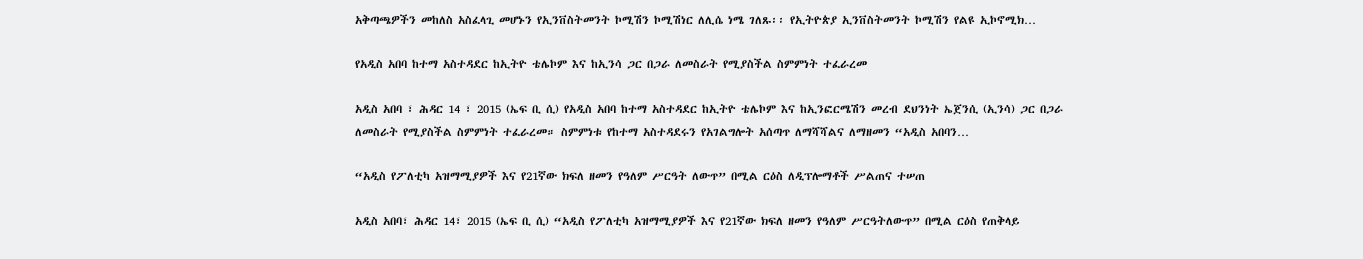አቅጣጫዎችን መከለስ አስፈላጊ መሆኑን የኢንቨስትመንት ኮሚሽን ኮሚሽነር ለሊሴ ነሜ ገለጹ፡፡ የኢትዮጵያ ኢንቨስትመንት ኮሚሽን የልዩ ኢኮኖሚክ…

የአዲስ አበባ ከተማ አስተዳደር ከኢትዮ ቴሌኮም እና ከኢንሳ ጋር በጋራ ለመስራት የሚያስችል ስምምነት ተፈራረመ

አዲስ አበባ ፣ ሕዳር 14 ፣ 2015 (ኤፍ ቢ ሲ) የአዲስ አበባ ከተማ አስተዳደር ከኢትዮ ቴሌኮም እና ከኢንፎርሜሽን መረብ ደህንነት ኤጀንሲ (ኢንሳ) ጋር በጋራ ለመስራት የሚያስችል ስምምነት ተፈራረመ። ስምምነቱ የከተማ አስተዳደሩን የአገልግሎት አሰጣጥ ለማሻሻልና ለማዘመን “አዲስ አበባን…

“አዲስ የፖለቲካ አዝማሚያዎች እና የ21ኛው ክፍለ ዘመን የዓለም ሥርዓት ለውጥ” በሚል ርዕስ ለዲፕሎማቶች ሥልጠና ተሠጠ

አዲስ አበባ፣ ሕዳር 14፣ 2015 (ኤፍ ቢ ሲ) “አዲስ የፖለቲካ አዝማሚያዎች እና የ21ኛው ክፍለ ዘመን የዓለም ሥርዓትለውጥ” በሚል ርዕስ የጠቅላይ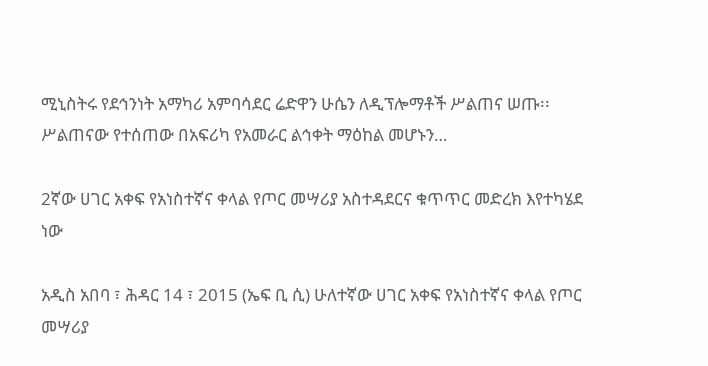ሚኒስትሩ የደኅንነት አማካሪ አምባሳደር ሬድዋን ሁሴን ለዲፕሎማቶች ሥልጠና ሠጡ፡፡ ሥልጠናው የተሰጠው በአፍሪካ የአመራር ልኅቀት ማዕከል መሆኑን…

2ኛው ሀገር አቀፍ የአነስተኛና ቀላል የጦር መሣሪያ አስተዳደርና ቁጥጥር መድረክ እየተካሄደ ነው

አዲስ አበባ ፣ ሕዳር 14 ፣ 2015 (ኤፍ ቢ ሲ) ሁለተኛው ሀገር አቀፍ የአነስተኛና ቀላል የጦር መሣሪያ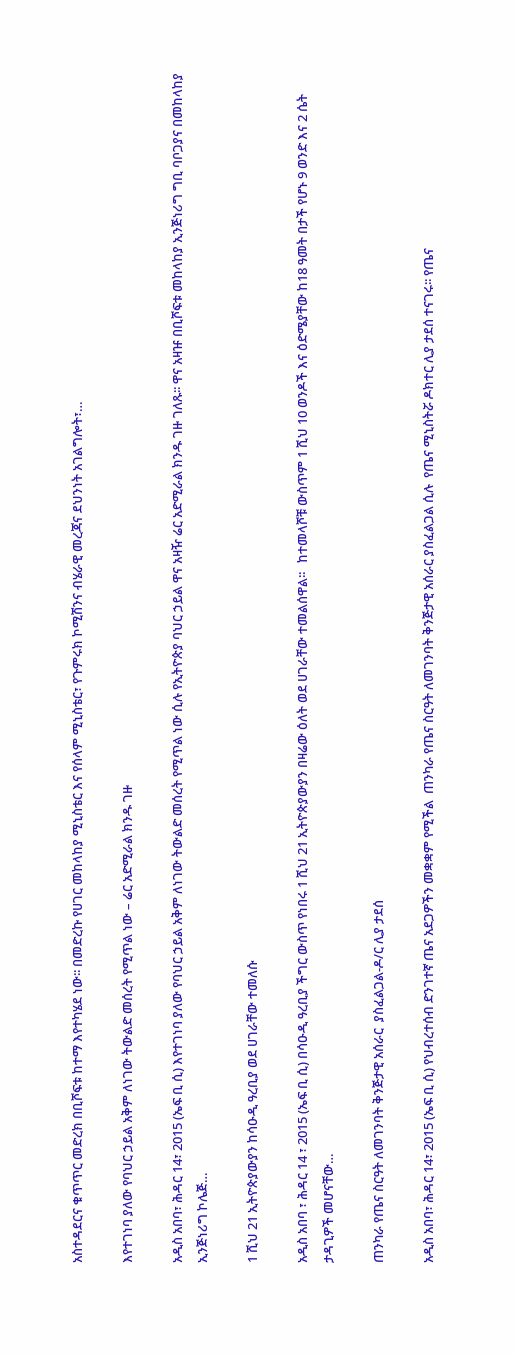አስተዳደርና ቁጥጥር መድረክ በቢሾፍቱ ከተማ እየተካሄደ ነው፡፡ በመድረኩ የሀገር መከላከያ ሚኒስቴር እና የሰላም ሚኒስቴር፣ የጉምሩክ ኮሚሽንና ብሄራዊ መረጃና ደህንነት አገልግሎት፣…

እየተገነባ ያለው የባህር ኃይል አቅም ለነገው ትውልድ መሰረት የሚጥል ነው – ሬር አድሚራል ክንዱ ገዙ

አዲስ አበባ፣ ሕዳር 14፣ 2015 (ኤፍ ቢ ሲ) እየተገነባ ያለው የባህር ኃይል አቅም ለነገው ትውልድ መሰረት የሚጥል ነው ሲሉ የኢትዮጵያ ባህር ኃይል ዋና አዛዥ ሬር አድሚራል ክንዱ ገዙ ገለጹ፡፡ ዋና አዛዡ በቢሾፍቱ መከላከያ ኢንጅነሪግ ግቢ ባቦጋያና በመከላከያ ኢንጅነሪግ ኮሌጅ…

1 ሺህ 21 ኢትዮጵያውያን ከሳዑዲ ዓረቢያ ወደ ሀገራቸው ተመለሱ

አዲስ አበባ ፣ ሕዳር 14 ፣ 2015 (ኤፍ ቢ ሲ) በሳዑዲ ዓረቢያ ችግር ውስጥ የነበሩ 1 ሺህ 21 ኢትዮጵያውያን በዛሬው ዕለት ወደ ሀገራቸው ተመልሰዋል፡፡   ከተመላሾቹ ውስጥም 1 ሺህ 10 ወንዶች እና ዕድሜያቸው ከ18 ዓመት በታች የሆኑ 9 ወንድ እና 2 ሴት ታዳጊዎች መሆናቸው…

ጠንካራ የጤና ስርዓት ለመገንባት ቅንጅታዊ አሰራር  ያስፈልጋል-ዶ/ር ሊያ ታደሰ

አዲስ አበባ፣ ሕዳር 14፣ 2015 (ኤፍ ቢ ሲ) የህብረተሰብ ድንገተኛ ጤና አደጋዎችን መቋቋም የሚችል  ጠንካራ የጤና ስርዓት ለመገንባት ቅንጅታዊ አሰራር ያስፈልጋል ሲሉ  የጤና ሚኒስትሯ ዶክተር ሊያ ታደሰ ተናገሩ፡፡ የጤና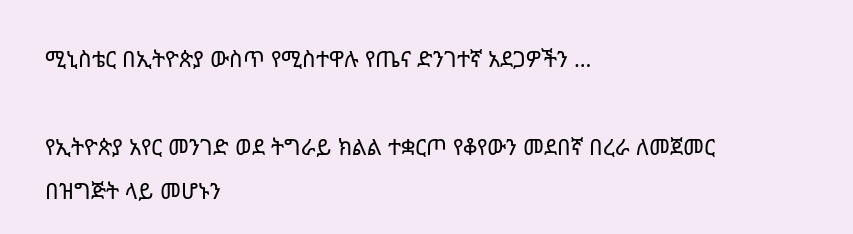ሚኒስቴር በኢትዮጵያ ውስጥ የሚስተዋሉ የጤና ድንገተኛ አደጋዎችን …

የኢትዮጵያ አየር መንገድ ወደ ትግራይ ክልል ተቋርጦ የቆየውን መደበኛ በረራ ለመጀመር በዝግጅት ላይ መሆኑን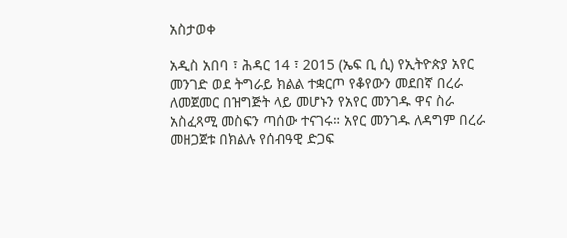አስታወቀ

አዲስ አበባ ፣ ሕዳር 14 ፣ 2015 (ኤፍ ቢ ሲ) የኢትዮጵያ አየር መንገድ ወደ ትግራይ ክልል ተቋርጦ የቆየውን መደበኛ በረራ ለመጀመር በዝግጅት ላይ መሆኑን የአየር መንገዱ ዋና ስራ አስፈጻሚ መስፍን ጣሰው ተናገሩ። አየር መንገዱ ለዳግም በረራ መዘጋጀቱ በክልሉ የሰብዓዊ ድጋፍ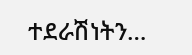ተደራሽነትን…